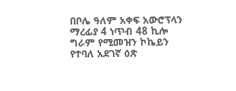በቦሌ ዓለም አቀፍ አውሮፕላን ማረፊያ 4 ነጥብ 48 ኪሎ ግራም የሚመዝን ኮኬይን የተባለ አደገኛ ዕጽ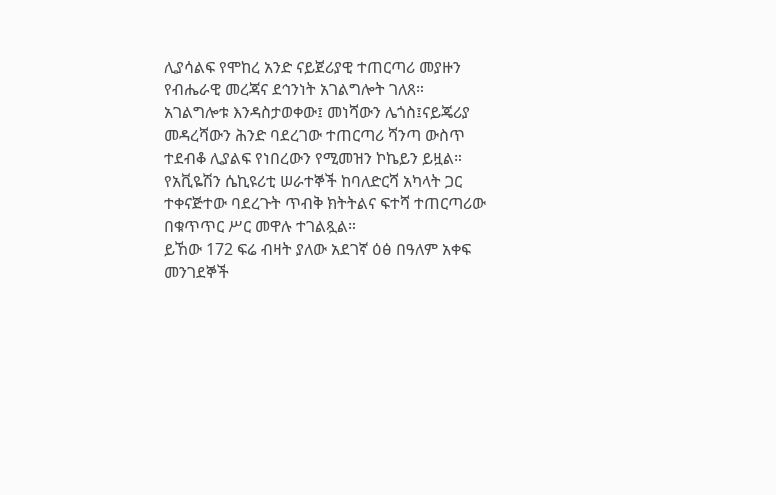ሊያሳልፍ የሞከረ አንድ ናይጀሪያዊ ተጠርጣሪ መያዙን የብሔራዊ መረጃና ደኅንነት አገልግሎት ገለጸ።
አገልግሎቱ እንዳስታወቀው፤ መነሻውን ሌጎስ፤ናይጄሪያ መዳረሻውን ሕንድ ባደረገው ተጠርጣሪ ሻንጣ ውስጥ ተደብቆ ሊያልፍ የነበረውን የሚመዝን ኮኬይን ይዟል።
የአቪዬሽን ሴኪዩሪቲ ሠራተኞች ከባለድርሻ አካላት ጋር ተቀናጅተው ባደረጉት ጥብቅ ክትትልና ፍተሻ ተጠርጣሪው በቁጥጥር ሥር መዋሉ ተገልጿል።
ይኸው 172 ፍሬ ብዛት ያለው አደገኛ ዕፅ በዓለም አቀፍ መንገደኞች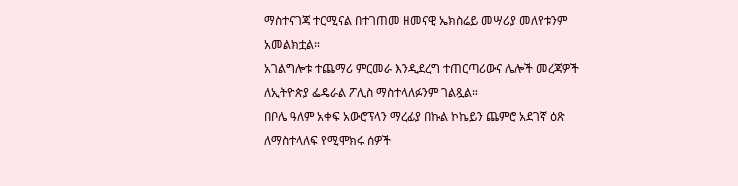ማስተናገጃ ተርሚናል በተገጠመ ዘመናዊ ኤክስሬይ መሣሪያ መለየቱንም አመልክቷል።
አገልግሎቱ ተጨማሪ ምርመራ እንዲደረግ ተጠርጣሪውና ሌሎች መረጃዎች ለኢትዮጵያ ፌዴራል ፖሊስ ማስተላለፉንም ገልጿል።
በቦሌ ዓለም አቀፍ አውሮፕላን ማረፊያ በኩል ኮኬይን ጨምሮ አደገኛ ዕጽ ለማስተላለፍ የሚሞክሩ ሰዎች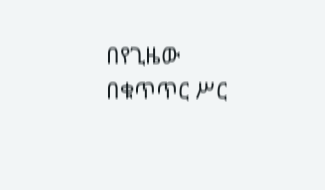በየጊዜው በቁጥጥር ሥር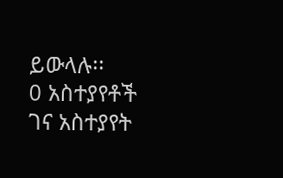ይውላሉ፡፡
0 አስተያየቶች
ገና አስተያየት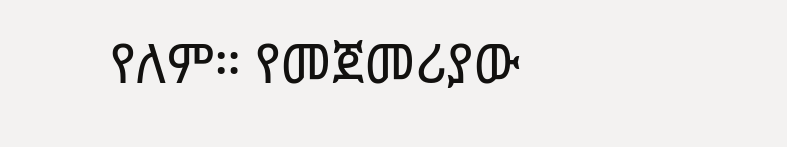የለም። የመጀመሪያው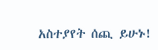አስተያየት ሰጪ ይሁኑ!